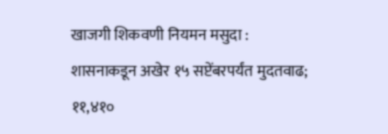खाजगी शिकवणी नियमन मसुदा : शासनाकडून अखेर १५ सप्टेंबरपर्यंत मुदतवाढ; ११,४१०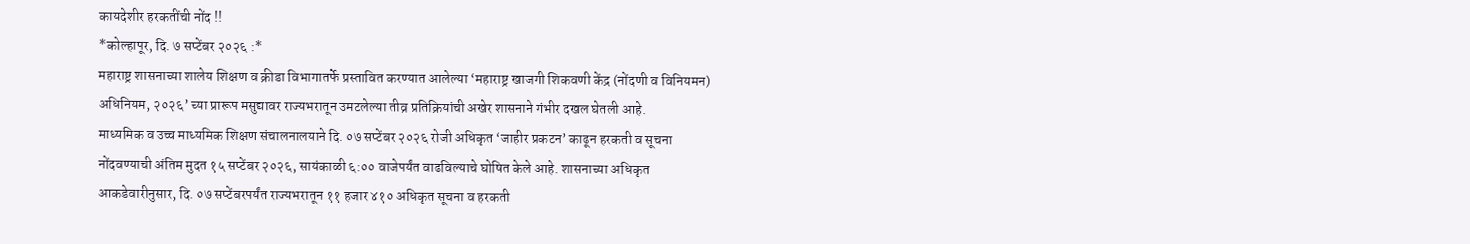कायदेशीर हरकतींची नोंद !!
*कोल्हापूर, दि. ७ सप्टेंबर २०२६ :*
महाराष्ट्र शासनाच्या शालेय शिक्षण व क्रीडा विभागातर्फे प्रस्तावित करण्यात आलेल्या ‘महाराष्ट्र खाजगी शिकवणी केंद्र (नोंदणी व विनियमन) अधिनियम, २०२६’ च्या प्रारूप मसुद्यावर राज्यभरातून उमटलेल्या तीव्र प्रतिक्रियांची अखेर शासनाने गंभीर दखल घेतली आहे.
माध्यमिक व उच्च माध्यमिक शिक्षण संचालनालयाने दि. ०७ सप्टेंबर २०२६ रोजी अधिकृत ‘जाहीर प्रकटन’ काढून हरकती व सूचना नोंदवण्याची अंतिम मुदत १५ सप्टेंबर २०२६, सायंकाळी ६:०० वाजेपर्यंत वाढविल्याचे घोषित केले आहे. शासनाच्या अधिकृत आकडेवारीनुसार, दि. ०७ सप्टेंबरपर्यंत राज्यभरातून ११ हजार ४१० अधिकृत सूचना व हरकती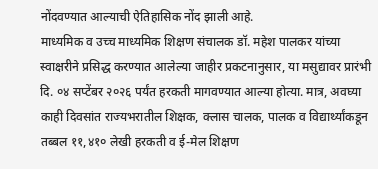नोंदवण्यात आल्याची ऐतिहासिक नोंद झाली आहे.
माध्यमिक व उच्च माध्यमिक शिक्षण संचालक डॉ. महेश पालकर यांच्या स्वाक्षरीने प्रसिद्ध करण्यात आलेल्या जाहीर प्रकटनानुसार, या मसुद्यावर प्रारंभी दि. ०४ सप्टेंबर २०२६ पर्यंत हरकती मागवण्यात आल्या होत्या. मात्र, अवघ्या काही दिवसांत राज्यभरातील शिक्षक, क्लास चालक, पालक व विद्यार्थ्यांकडून तब्बल ११,४१० लेखी हरकती व ई-मेल शिक्षण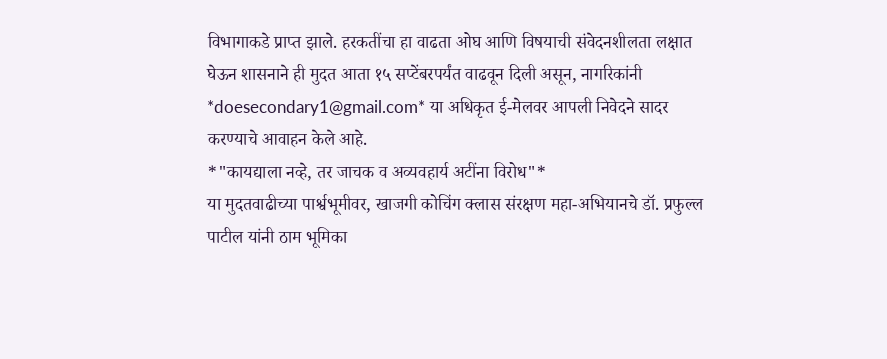विभागाकडे प्राप्त झाले. हरकतींचा हा वाढता ओघ आणि विषयाची संवेदनशीलता लक्षात घेऊन शासनाने ही मुदत आता १५ सप्टेंबरपर्यंत वाढवून दिली असून, नागरिकांनी *doesecondary1@gmail.com* या अधिकृत ई-मेलवर आपली निवेदने सादर करण्याचे आवाहन केले आहे.
*"कायद्याला नव्हे, तर जाचक व अव्यवहार्य अटींना विरोध"*
या मुदतवाढीच्या पार्श्वभूमीवर, खाजगी कोचिंग क्लास संरक्षण महा-अभियानचे डॉ. प्रफुल्ल पाटील यांनी ठाम भूमिका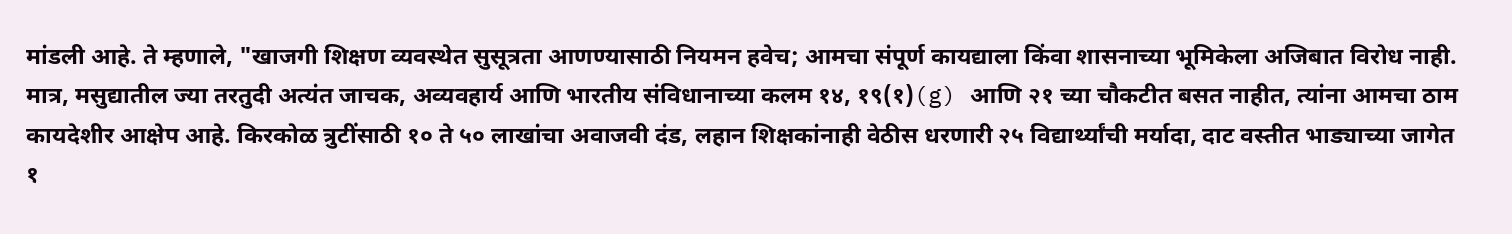मांडली आहे. ते म्हणाले, "खाजगी शिक्षण व्यवस्थेत सुसूत्रता आणण्यासाठी नियमन हवेच; आमचा संपूर्ण कायद्याला किंवा शासनाच्या भूमिकेला अजिबात विरोध नाही. मात्र, मसुद्यातील ज्या तरतुदी अत्यंत जाचक, अव्यवहार्य आणि भारतीय संविधानाच्या कलम १४, १९(१)(g) आणि २१ च्या चौकटीत बसत नाहीत, त्यांना आमचा ठाम कायदेशीर आक्षेप आहे. किरकोळ त्रुटींसाठी १० ते ५० लाखांचा अवाजवी दंड, लहान शिक्षकांनाही वेठीस धरणारी २५ विद्यार्थ्यांची मर्यादा, दाट वस्तीत भाड्याच्या जागेत १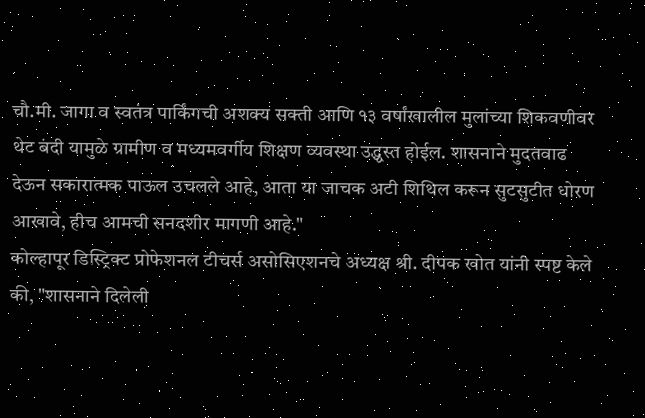चौ.मी. जागा व स्वतंत्र पार्किंगची अशक्य सक्ती आणि १३ वर्षांखालील मुलांच्या शिकवणीवर थेट बंदी यामुळे ग्रामीण व मध्यमवर्गीय शिक्षण व्यवस्था उद्ध्वस्त होईल. शासनाने मुदतवाढ देऊन सकारात्मक पाऊल उचलले आहे, आता या जाचक अटी शिथिल करून सुटसुटीत धोरण आखावे, हीच आमची सनदशीर मागणी आहे."
कोल्हापूर डिस्ट्रिक्ट प्रोफेशनल टीचर्स असोसिएशनचे अध्यक्ष श्री. दीपक खोत यांनी स्पष्ट केले की, "शासनाने दिलेली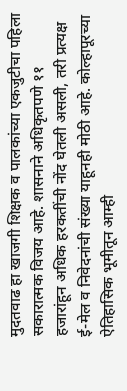मुदतवाढ हा खाजगी शिक्षक व पालकांच्या एकजुटीचा पहिला सकारात्मक विजय आहे. शासनाने अधिकृतपणे ११ हजारांहून अधिक हरकतींची नोंद घेतली असली, तरी प्रत्यक्ष ई-मेल व निवेदनांची संख्या याहूनही मोठी आहे. कोल्हापूरच्या ऐतिहासिक भूमीतून आम्ही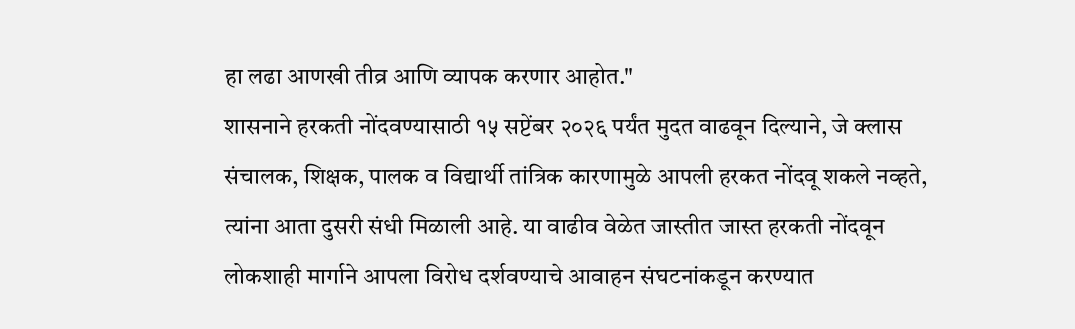हा लढा आणखी तीव्र आणि व्यापक करणार आहोत."
शासनाने हरकती नोंदवण्यासाठी १५ सप्टेंबर २०२६ पर्यंत मुदत वाढवून दिल्याने, जे क्लास संचालक, शिक्षक, पालक व विद्यार्थी तांत्रिक कारणामुळे आपली हरकत नोंदवू शकले नव्हते, त्यांना आता दुसरी संधी मिळाली आहे. या वाढीव वेळेत जास्तीत जास्त हरकती नोंदवून लोकशाही मार्गाने आपला विरोध दर्शवण्याचे आवाहन संघटनांकडून करण्यात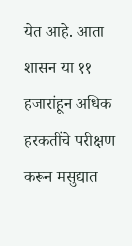येत आहे. आता शासन या ११ हजारांहून अधिक हरकतींचे परीक्षण करून मसुद्यात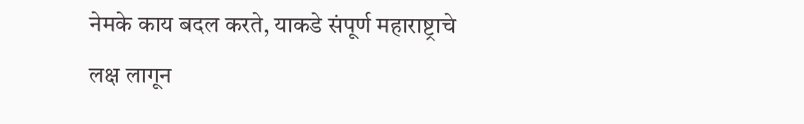नेमके काय बदल करते, याकडे संपूर्ण महाराष्ट्राचे लक्ष लागून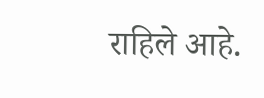राहिले आहे.